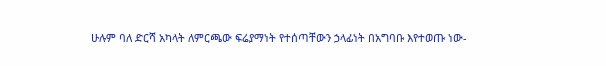ሁሉም ባለ ድርሻ አካላት ለምርጫው ፍሬያማነት የተሰጣቸውን ኃላፊነት በአግባቡ እየተወጡ ነው-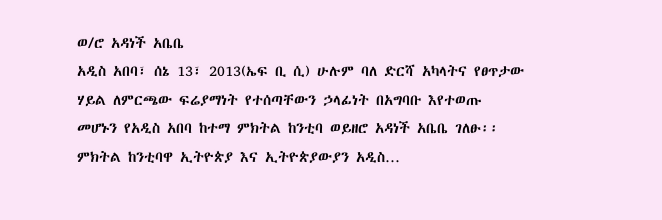ወ/ሮ አዳነች አቤቤ
አዲስ አበባ፣ ሰኔ 13፣ 2013(ኤፍ ቢ ሲ) ሁሉም ባለ ድርሻ አካላትና የፀጥታው ሃይል ለምርጫው ፍሬያማነት የተሰጣቸውን ኃላፊነት በአግባቡ እየተወጡ መሆኑን የአዲስ አበባ ከተማ ምክትል ከንቲባ ወይዘሮ አዳነች አቤቤ ገለፁ፡፡
ምክትል ከንቲባዋ ኢትዮጵያ እና ኢትዮጵያውያን አዲስ…